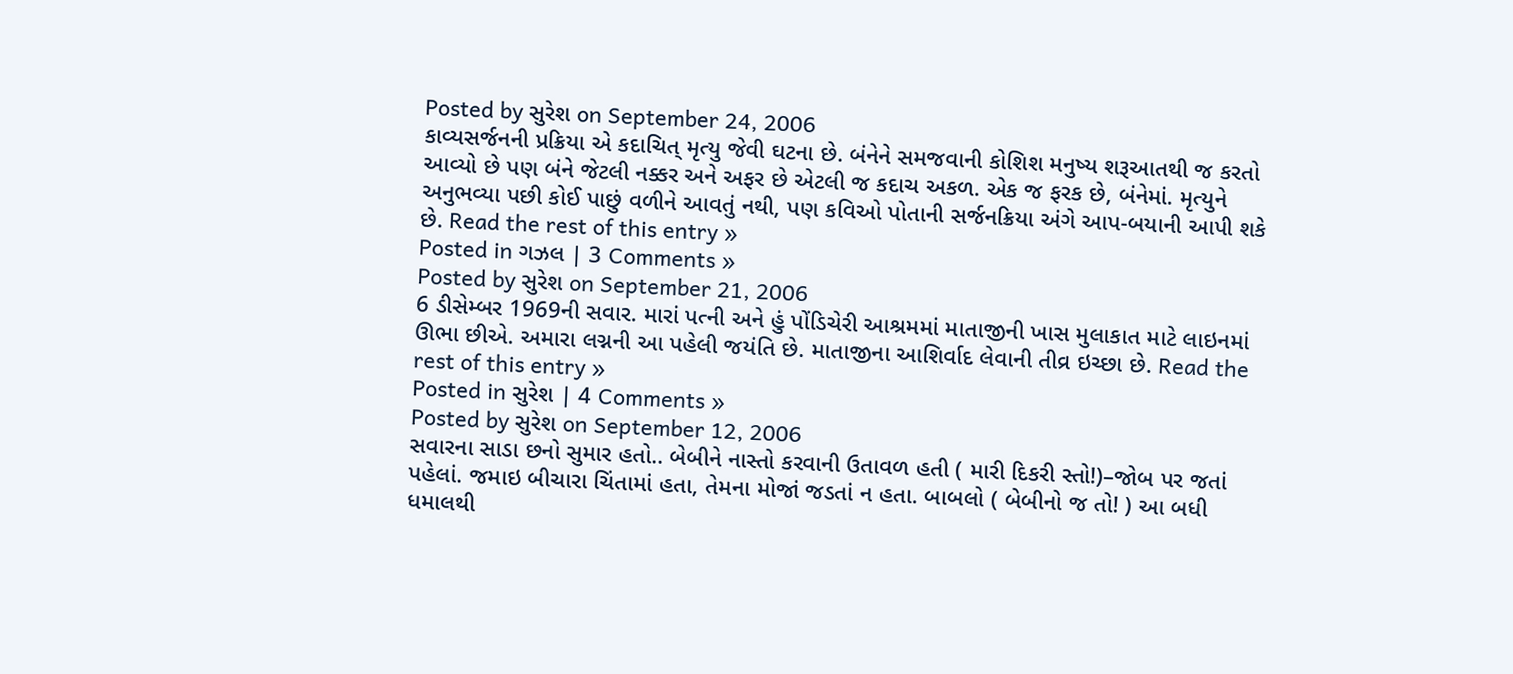Posted by સુરેશ on September 24, 2006
કાવ્યસર્જનની પ્રક્રિયા એ કદાચિત્ મૃત્યુ જેવી ઘટના છે. બંનેને સમજવાની કોશિશ મનુષ્ય શરૂઆતથી જ કરતો આવ્યો છે પણ બંને જેટલી નક્કર અને અફર છે એટલી જ કદાચ અકળ. એક જ ફરક છે, બંનેમાં. મૃત્યુને અનુભવ્યા પછી કોઈ પાછું વળીને આવતું નથી, પણ કવિઓ પોતાની સર્જનક્રિયા અંગે આપ-બયાની આપી શકે છે. Read the rest of this entry »
Posted in ગઝલ | 3 Comments »
Posted by સુરેશ on September 21, 2006
6 ડીસેમ્બર 1969ની સવાર. મારાં પત્ની અને હું પોંડિચેરી આશ્રમમાં માતાજીની ખાસ મુલાકાત માટે લાઇનમાં ઊભા છીએ. અમારા લગ્નની આ પહેલી જયંતિ છે. માતાજીના આશિર્વાદ લેવાની તીવ્ર ઇચ્છા છે. Read the rest of this entry »
Posted in સુરેશ | 4 Comments »
Posted by સુરેશ on September 12, 2006
સવારના સાડા છનો સુમાર હતો.. બેબીને નાસ્તો કરવાની ઉતાવળ હતી ( મારી દિકરી સ્તો!)–જોબ પર જતાં પહેલાં. જમાઇ બીચારા ચિંતામાં હતા, તેમના મોજાં જડતાં ન હતા. બાબલો ( બેબીનો જ તો! ) આ બધી ધમાલથી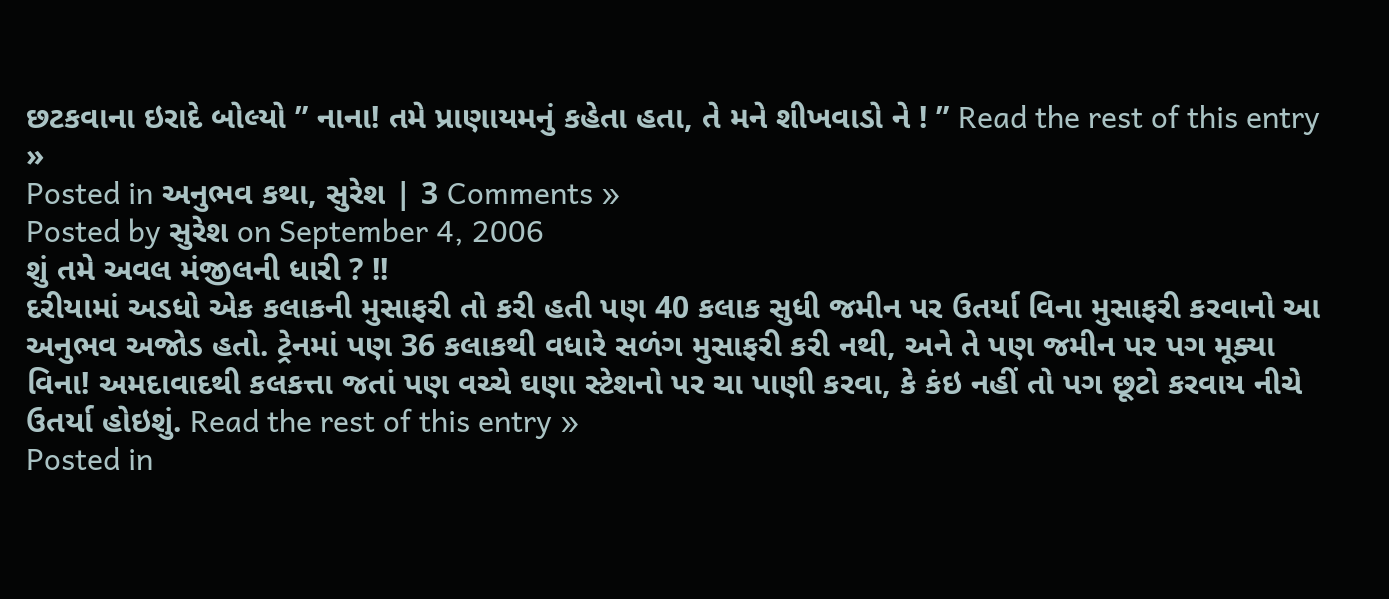છટકવાના ઇરાદે બોલ્યો ” નાના! તમે પ્રાણાયમનું કહેતા હતા, તે મને શીખવાડો ને ! ” Read the rest of this entry »
Posted in અનુભવ કથા, સુરેશ | 3 Comments »
Posted by સુરેશ on September 4, 2006
શું તમે અવલ મંજીલની ધારી ? !!
દરીયામાં અડધો એક કલાકની મુસાફરી તો કરી હતી પણ 40 કલાક સુધી જમીન પર ઉતર્યા વિના મુસાફરી કરવાનો આ અનુભવ અજોડ હતો. ટ્રેનમાં પણ 36 કલાકથી વધારે સળંગ મુસાફરી કરી નથી, અને તે પણ જમીન પર પગ મૂક્યા વિના! અમદાવાદથી કલકત્તા જતાં પણ વચ્ચે ઘણા સ્ટેશનો પર ચા પાણી કરવા, કે કંઇ નહીં તો પગ છૂટો કરવાય નીચે ઉતર્યા હોઇશું. Read the rest of this entry »
Posted in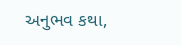અનુભવ કથા,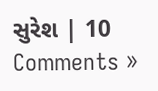સુરેશ | 10 Comments »